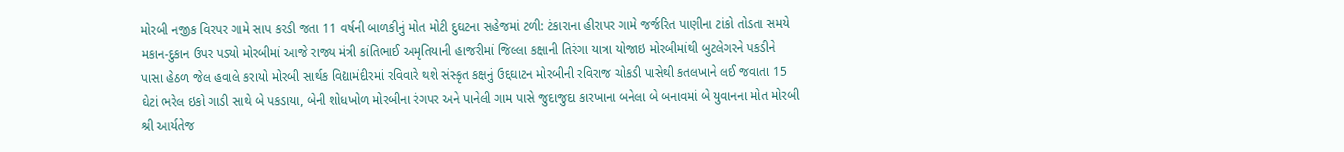મોરબી નજીક વિરપર ગામે સાપ કરડી જતા 11 વર્ષની બાળકીનું મોત મોટી દુઘટના સહેજમાં ટળી: ટંકારાના હીરાપર ગામે જર્જરિત પાણીના ટાંકો તોડતા સમયે મકાન-દુકાન ઉપર પડ્યો મોરબીમાં આજે રાજ્ય મંત્રી કાંતિભાઈ અમૃતિયાની હાજરીમાં જિલ્લા કક્ષાની તિરંગા યાત્રા યોજાઇ મોરબીમાંથી બુટલેગરને પકડીને પાસા હેઠળ જેલ હવાલે કરાયો મોરબી સાર્થક વિદ્યામંદીરમાં રવિવારે થશે સંસ્કૃત કક્ષનું ઉદ્દઘાટન મોરબીની રવિરાજ ચોકડી પાસેથી કતલખાને લઈ જવાતા 15 ઘેટાં ભરેલ ઇકો ગાડી સાથે બે પકડાયા, બેની શોધખોળ મોરબીના રંગપર અને પાનેલી ગામ પાસે જુદાજુદા કારખાના બનેલા બે બનાવમાં બે યુવાનના મોત મોરબી શ્રી આર્યતેજ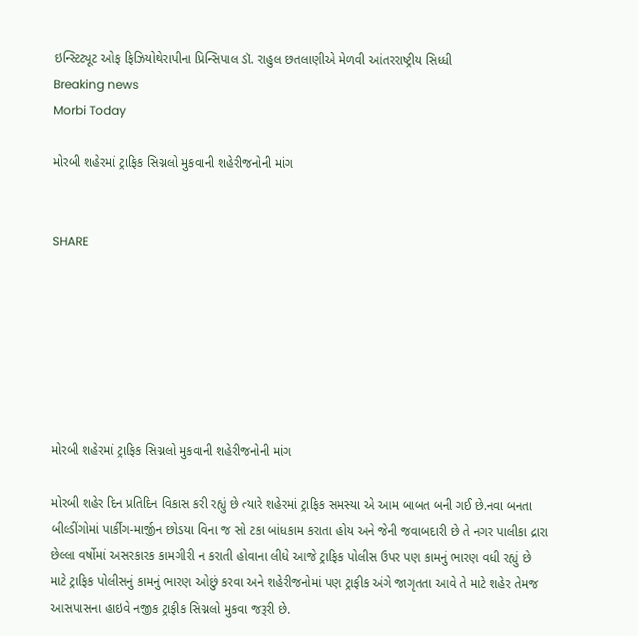ઇન્સ્ટિટ્યૂટ ઓફ ફિઝિયોથેરાપીના પ્રિન્સિપાલ ડૉ. રાહુલ છતલાણીએ મેળવી આંતરરાષ્ટ્રીય સિધ્ધી
Breaking news
Morbi Today

મોરબી શહેરમાં ટ્રાફિક સિગ્નલો મુકવાની શહેરીજનોની માંગ


SHARE







મોરબી શહેરમાં ટ્રાફિક સિગ્નલો મુકવાની શહેરીજનોની માંગ

મોરબી શહેર દિન પ્રતિદિન વિકાસ કરી રહ્યું છે ત્યારે શહેરમાં ટ્રાફિક સમસ્યા એ આમ બાબત બની ગઈ છે.નવા બનતા બીલ્ડીંગોમાં પાર્કીંગ-માર્જીન છોડયા વિના જ સો ટકા બાંધકામ કરાતા હોય અને જેની જવાબદારી છે તે નગર પાલીકા દ્રારા છેલ્લા વર્ષોમાં અસરકારક કામગીરી ન કરાતી હોવાના લીધે આજે ટ્રાફિક પોલીસ ઉપર પણ કામનું ભારણ વધી રહ્યું છે માટે ટ્રાફિક પોલીસનું કામનું ભારણ ઓછું કરવા અને શહેરીજનોમાં પણ ટ્રાફીક અંગે જાગૃતતા આવે તે માટે શહેર તેમજ આસપાસના હાઇવે નજીક ટ્રાફીક સિગ્નલો મુકવા જરૂરી છે.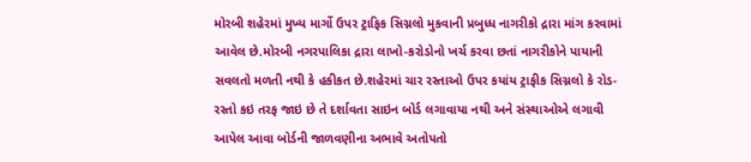મોરબી શહેરમાં મુખ્ય માર્ગો ઉપર ટ્રાફિક સિગ્નલો મુકવાની પ્રબુધ્ધ નાગરીકો દ્રારા માંગ કરવામાં આવેલ છે.મોરબી નગરપાલિકા દ્રારા લાખો-કરોડોનો ખર્ચ કરવા છતાં નાગરીકોને પાયાની સવલતો મળતી નથી કે હકીકત છે.શહેરમાં ચાર રસ્તાઓ ઉપર કયાંય ટ્રાફીક સિગ્નલો કે રોડ-રસ્તો કઇ તરફ જાઇ છે તે દર્શાવતા સાઇન બોર્ડ લગાવાયા નથી અને સંસ્થાઓએ લગાવી આપેલ આવા બોર્ડની જાળવણીના અભાવે અતોપતો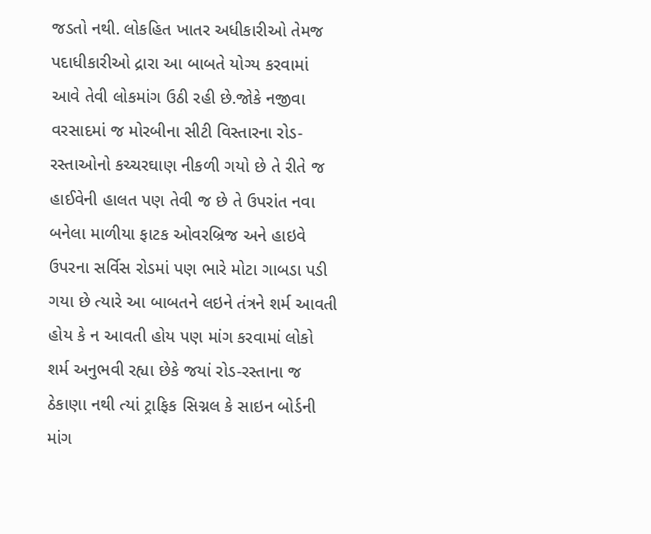જડતો નથી. લોકહિત ખાતર અધીકારીઓ તેમજ પદાધીકારીઓ દ્રારા આ બાબતે યોગ્ય કરવામાં આવે તેવી લોકમાંગ ઉઠી રહી છે.જોકે નજીવા વરસાદમાં જ મોરબીના સીટી વિસ્તારના રોડ-રસ્તાઓનો કચ્ચરઘાણ નીકળી ગયો છે તે રીતે જ હાઈવેની હાલત પણ તેવી જ છે તે ઉપરાંત નવા બનેલા માળીયા ફાટક ઓવરબ્રિજ અને હાઇવે ઉપરના સર્વિસ રોડમાં પણ ભારે મોટા ગાબડા પડી ગયા છે ત્યારે આ બાબતને લઇને તંત્રને શર્મ આવતી હોય કે ન આવતી હોય પણ માંગ કરવામાં લોકો શર્મ અનુભવી રહ્યા છેકે જયાં રોડ-રસ્તાના જ ઠેકાણા નથી ત્યાં ટ્રાફિક સિગ્નલ કે સાઇન બોર્ડની માંગ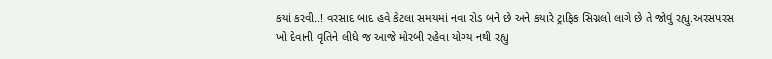કયાં કરવી..! વરસાદ બાદ હવે કેટલા સમયમાં નવા રોડ બને છે અને કયારે ટ્રાફિક સિગ્નલો લાગે છે તે જોવું રહ્યુ.અરસપરસ ખો દેવાની વૃતિને લીધે જ આજે મોરબી રહેવા યોગ્ય નથી રહ્યુ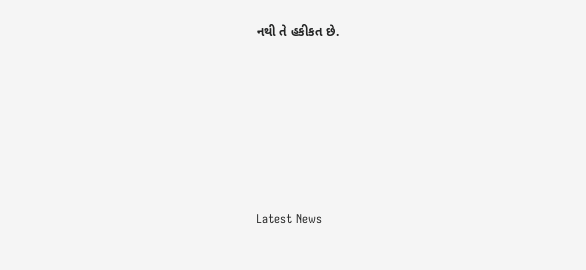નથી તે હકીકત છે.







Latest News